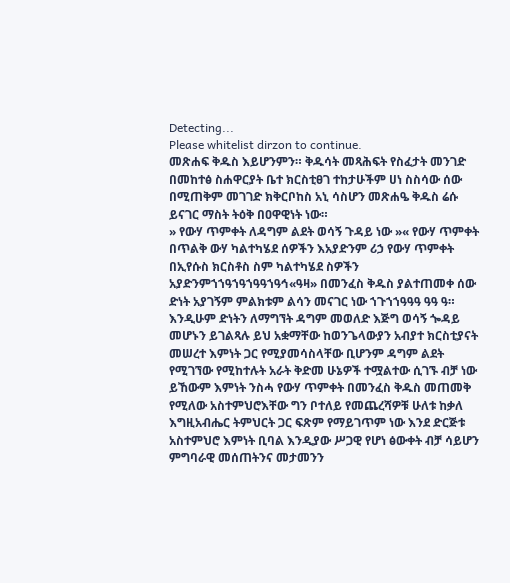Detecting...
Please whitelist dirzon to continue.
መጽሐፍ ቅዱስ እይሆንምን። ቅዱሳት መጻሕፍት የስፈታት መንገድ በመከተፅ ስሐዋርያት ቤተ ክርስቲፀገ ተከታሁችም ሀነ ስስሳው ሰው በሚጠቅም መገገድ ክቅርቦከስ አኒ ሳስሆን መጽሐዔ ቅዱስ ሬሱ ይናገር ማስት ትዕቅ በዐዋዊነት ነው።
» የውሃ ጥምቀት ለዳግም ልደት ወሳኝ ጉዳይ ነው »« የውሃ ጥምቀት በጥልቅ ውሃ ካልተካሄደ ሰዎችን እአያድንም ሪኃ የውሃ ጥምቀት በኢየሱስ ክርስቶስ ስም ካልተካሄደ ስዎችን አያድንምኀኀዓኀዓኀዓዓኀዓኅ«ዓዛ» በመንፈስ ቅዱስ ያልተጠመቀ ሰው ድነት አያገኝም ምልክቱም ልሳን መናገር ነው ኀጉኀኀዓዓዓ ዓዓ ዓ። እንዲሁም ድነትን ለማግኘት ዳግም መወለድ እጅግ ወሳኝ ጐዳይ መሆኑን ይገልጻሉ ይህ አቋማቸው ከወንጌላውያን አብያተ ክርስቲያናት መሠረተ እምነት ጋር የሚያመሳስላቸው ቢሆንም ዳግም ልደት የሚገኘው የሚከተሉት አራት ቅድመ ሁኔዎች ተሟልተው ሲገኙ ብቻ ነው ይኸውም እምነት ንስሓ የውሃ ጥምቀት በመንፈስ ቅዱስ መጠመቅ የሚለው አስተምህሮእቸው ግን ቦተለይ የመጨረሻዎቹ ሁለቱ ከቃለ እግዚአብሔር ትምህርት ጋር ፍጽም የማይገጥም ነው እንደ ድርጅቱ አስተምህሮ እምነት ቢባል እንዲያው ሥጋዊ የሆነ ፅውቀት ብቻ ሳይሆን ምግባራዊ መሰጠትንና መታመንን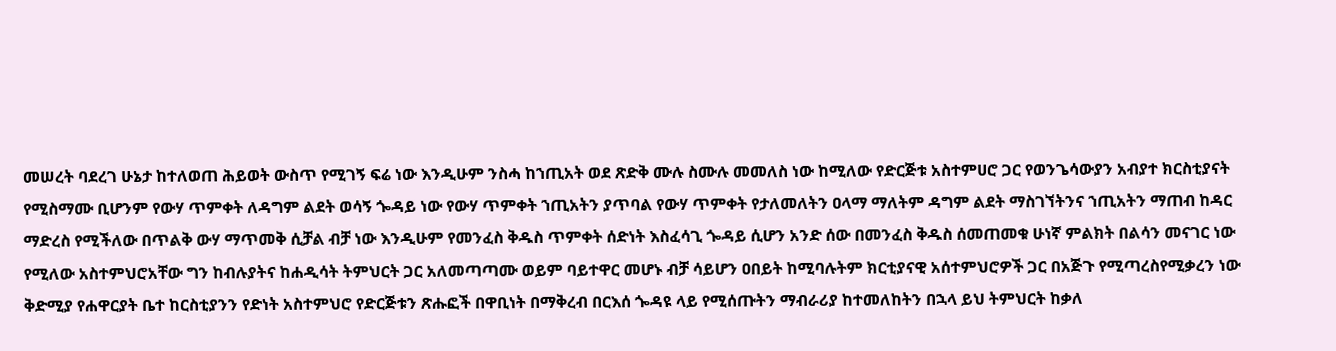መሠረት ባደረገ ሁኔታ ከተለወጠ ሕይወት ውስጥ የሚገኝ ፍሬ ነው እንዲሁም ንስሓ ከኀጢአት ወደ ጽድቅ ሙሉ ስሙሉ መመለስ ነው ከሚለው የድርጅቱ አስተምሀሮ ጋር የወንጌሳውያን አብያተ ክርስቲያናት የሚስማሙ ቢሆንም የውሃ ጥምቀት ለዳግም ልደት ወሳኝ ጐዳይ ነው የውሃ ጥምቀት ኀጢአትን ያጥባል የውሃ ጥምቀት የታለመለትን ዐላማ ማለትም ዳግም ልደት ማስገኘትንና ኀጢአትን ማጠብ ከዳር ማድረስ የሚችለው በጥልቅ ውሃ ማጥመቅ ሲቻል ብቻ ነው እንዲሁም የመንፈስ ቅዱስ ጥምቀት ሰድነት እስፈሳጊ ጐዳይ ሲሆን አንድ ሰው በመንፈስ ቅዱስ ሰመጠመቁ ሁነኛ ምልክት በልሳን መናገር ነው የሚለው አስተምህሮአቸው ግን ከብሉያትና ከሐዲሳት ትምህርት ጋር አለመጣጣሙ ወይም ባይተዋር መሆኑ ብቻ ሳይሆን ዐበይት ከሚባሉትም ክርቲያናዊ አሰተምህሮዎች ጋር በአጅጉ የሚጣረስየሚቃረን ነው ቅድሚያ የሐዋርያት ቤተ ከርስቲያንን የድነት አስተምህሮ የድርጅቱን ጽሑፎች በዋቢነት በማቅረብ በርእሰ ጐዳዩ ላይ የሚሰጡትን ማብራሪያ ከተመለከትን በኋላ ይህ ትምህርት ከቃለ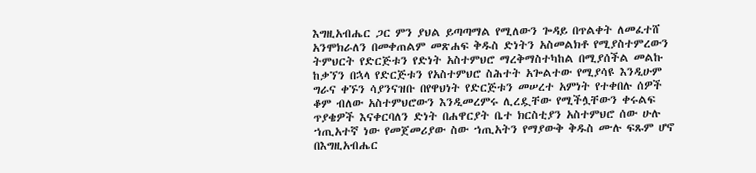እግዚአብሔር ጋር ምን ያህል ይጣጣማል የሚለውን ጐዳይ በጥልቀት ለመፈተሸ አንሞክራለን በመቀጠልም መጽሐፍ ቅዱስ ድነትን አስመልክቶ የሚያስተምረውን ትምህርት የድርጅቱን የድነት አስተምህሮ ማረቅማስተካከል በሚያሰችል መልኩ ከቃኘን በኋላ የድርጅቱን የአስተምህሮ ስሕተት አጐልተው የሚያሳዩ እንዲሁም ግራና ቀኙን ሳያንናዝቡ በየዋህነት የድርጅቱን መሠረተ አምነት የተቀበሉ ሰዎች ቆም ብለው አስተምህሮውን እንዲመረምሩ ሊረዷቸው የሚችሏቸውን ቀሩልፍ ጥያቄዎች እናቀርባለን ድነት በሐዋርያት ቤተ ክርስቲያን አስተምህሮ ሰው ሁሉ ኀጢአተኛ ነው የመጀመሪያው ስው ኀጢአትን የማያውቅ ቅዱስ ሙሉ ፍጹም ሆኖ በእግዚአብሔር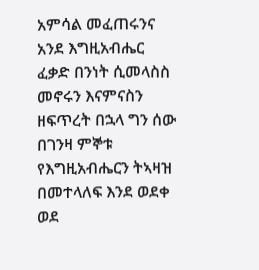አምሳል መፈጠሩንና አንደ እግዚአብሔር ፈቃድ በንነት ሲመላስስ መኖሩን እናምናስን ዘፍጥረት በኋላ ግን ሰው በገንዛ ምኞቱ የእግዚአብሔርን ትኣዛዝ በመተላለፍ እንደ ወደቀ ወደ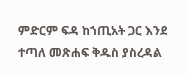ምድርም ፍዳ ከኀጢአት ጋር እንደ ተጣለ መጽሐፍ ቅዱስ ያስረዳል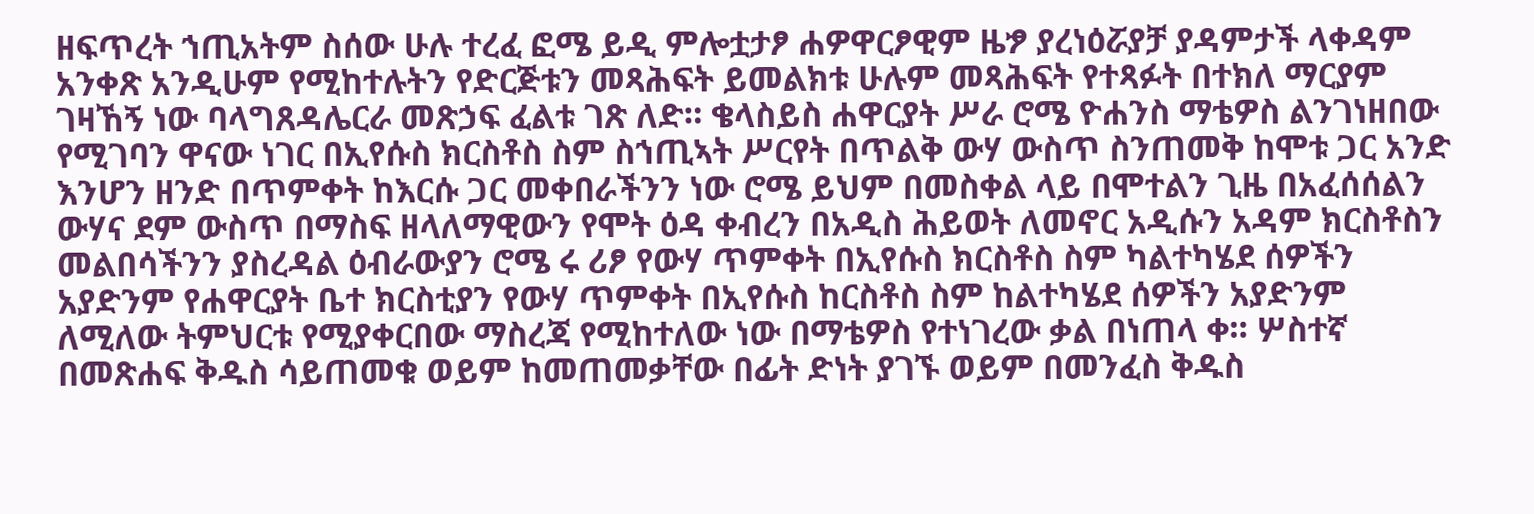ዘፍጥረት ኀጢአትም ስሰው ሁሉ ተረፈ ፎሜ ይዲ ምሎቷታፆ ሐዎዋርፆዊም ዜፇ ያረነዕሯያቻ ያዳምታች ላቀዳም አንቀጽ አንዲሁም የሚከተሉትን የድርጅቱን መጻሕፍት ይመልክቱ ሁሉም መጻሕፍት የተጻፉት በተክለ ማርያም ገዛኸኝ ነው ባላግጸዳሌርራ መጽኃፍ ፈልቱ ገጽ ለድ። ቄላስይስ ሐዋርያት ሥራ ሮሜ ዮሐንስ ማቴዎስ ልንገነዘበው የሚገባን ዋናው ነገር በኢየሱስ ክርስቶስ ስም ስኀጢኣት ሥርየት በጥልቅ ውሃ ውስጥ ስንጠመቅ ከሞቱ ጋር አንድ እንሆን ዘንድ በጥምቀት ከእርሱ ጋር መቀበራችንን ነው ሮሜ ይህም በመስቀል ላይ በሞተልን ጊዜ በአፈሰሰልን ውሃና ደም ውስጥ በማስፍ ዘላለማዊውን የሞት ዕዳ ቀብረን በአዲስ ሕይወት ለመኖር አዲሱን አዳም ክርስቶስን መልበሳችንን ያስረዳል ዕብራውያን ሮሜ ሩ ሪፆ የውሃ ጥምቀት በኢየሱስ ክርስቶስ ስም ካልተካሄደ ሰዎችን አያድንም የሐዋርያት ቤተ ክርስቲያን የውሃ ጥምቀት በኢየሱስ ከርስቶስ ስም ከልተካሄደ ሰዎችን አያድንም ለሚለው ትምህርቱ የሚያቀርበው ማስረጃ የሚከተለው ነው በማቴዎስ የተነገረው ቃል በነጠላ ቀ። ሦስተኛ በመጽሐፍ ቅዱስ ሳይጠመቁ ወይም ከመጠመቃቸው በፊት ድነት ያገኙ ወይም በመንፈስ ቅዱስ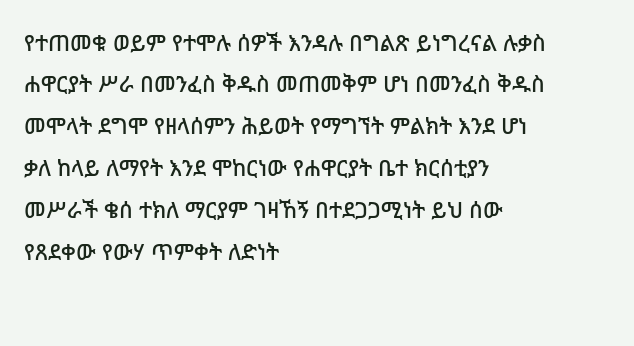የተጠመቁ ወይም የተሞሉ ሰዎች እንዳሉ በግልጽ ይነግረናል ሉቃስ ሐዋርያት ሥራ በመንፈስ ቅዱስ መጠመቅም ሆነ በመንፈስ ቅዱስ መሞላት ደግሞ የዘላሰምን ሕይወት የማግኘት ምልክት እንደ ሆነ ቃለ ከላይ ለማየት እንደ ሞከርነው የሐዋርያት ቤተ ክርሰቲያን መሥራች ቄሰ ተክለ ማርያም ገዛኸኝ በተደጋጋሚነት ይህ ሰው የጸደቀው የውሃ ጥምቀት ለድነት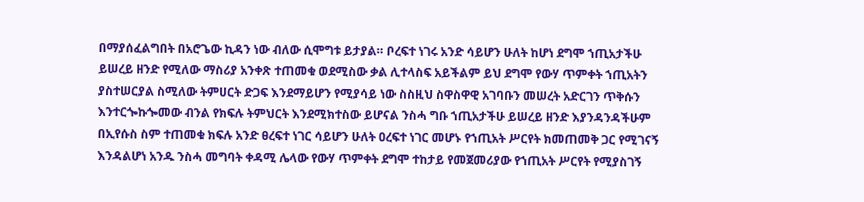በማያሰፈልግበት በአሮጌው ኪዳን ነው ብለው ሲሞግቱ ይታያል። ቦረፍተ ነገሩ አንድ ሳይሆን ሁለት ከሆነ ደግሞ ኀጢአታችሁ ይሠረይ ዘንድ የሚለው ማስሪያ አንቀጽ ተጠመቁ ወደሚስው ቃል ሊተላስፍ አይችልም ይህ ደግሞ የውሃ ጥምቀት ኀጢአትን ያስተሠርያል ስሚለው ትምሀርት ድጋፍ እንደማይሆን የሚያሳይ ነው ስስዚህ ስዋስዋዊ አገባቡን መሠረት አድርገን ጥቅሱን እንተርጐኩጐመው ብንል የክፍሉ ትምህርት እንደሚክተስው ይሆናል ንስሓ ግቡ ኀጢአታችሁ ይሠረይ ዘንድ እያንዳንዳችሁም በኢየሱስ ስም ተጠመቁ ክፍሉ አንድ ፀረፍተ ነገር ሳይሆን ሁለት ዐረፍተ ነገር መሆኑ የኀጢአት ሥርየት ክመጠመቅ ጋር የሚገናኝ እንዳልሆነ አንዱ ንስሓ መግባት ቀዳሚ ሌላው የውሃ ጥምቀት ደግሞ ተከታይ የመጀመሪያው የኀጢአት ሥርየት የሚያስገኝ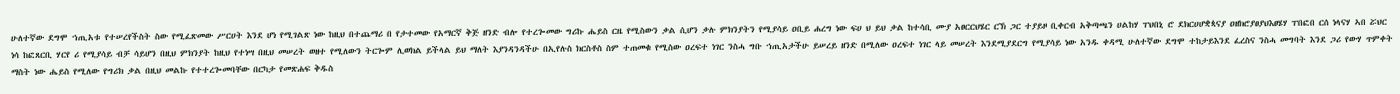ሁለተኛው ደግሞ ኀጢአቱ የተሠረየችስት ስው የሚፈጽመው ሥርሀት እንደ ሆነ የሚገልጽ ነው ከዚህ በተጨማሪ በ የታተመው የአማርኛ ቅጅ ዘንድ ብሎ የተረጐመው ግሪኩ ሔይስ ርዜ የሚስውን ቃል ሲሆን ቃሉ ምክንያትን የሚያሳይ ዐቢይ ሐረግ ነው ፍሀ ህ ይህ ቃል ከተሳቢ ሙያ አፀርርህሄር ርኽ ጋር ተያይዞ ቢቀርብ አቅጣጫን ሀልከሃ ፐህበኒ ሮ ደክርሀሆቋጳናያ ዐዘክሮያፀያህእፀሄሃ ፐበፎበ ርሰ ነላናሃ ኣበ ሯህር ነሳ ከፎጸርቢ ሃርየ ሪ የሚያሳይ ብቻ ሳይሆን በዚህ ምክንያት ከዚህ የተነሣ በዚህ መሠረት ወዘተ የሚለውን ትርጐም ሊወክል ይችላል ይህ ማለት እያንዳንዳችሁ በኢየሉስ ክርስቶስ ስም ተጠመቁ የሚስው ዐረፍተ ነገር ንስሓ ግቡ ኀጢአታችሁ ይሠረይ ዘንድ በሚለው ዐረፍተ ነገር ላይ መሠረት እንደሚያደርግ የሚያሳይ ነው አንዱ ቀዳሚ ሁለተኛው ደግሞ ተከታይእንደ ፈረስና ንስሓ መግባት እንደ ጋሪ የውሃ ጥምቀት ማስት ነው ሔይስ የሚለው የግሪክ ቃል በዚህ መልኩ የተተረጐመባቸው በርካታ የመጽሐፍ ቅዱስ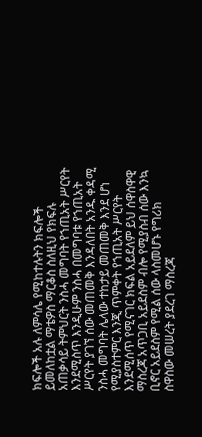ክፍሎች አሉ ለምሳሌ የሚከተሉትን ክፍሎች ይመለከቷል ማቴዎስ ማርቆስ ስለዚህ የክፍሉ አጠቃሳይ ትምህርት ንስሓ መግባት የኀጢአት ሥርየት እንደሚስጥ እንዲሁም ንስሓ በመግባቱ የኀጢአት ሥርየት ያገኘ ሰው መጠመቅ እንዳለበት አንዱ ቀዳሚ ንስሓ መግባት ሌላው ተከታይ መጠመቅ እንደ ሆነ የሚያስተምር እንጂ ጥምቀት የኀጢአት ሥርየት እንደሚሰጥ የሚናገር ክፍል አይደለም ይህ ሰዋስዋዊ ማስረጃ አጥጋቢ አይደስም ብሎ የሚያስብ ሰው እንኳ ቢኖር አይደስም የሚል ሰው ላስመሆኑ የግሪክ ስዋስው መሠረት ያደረገ ማስረጃ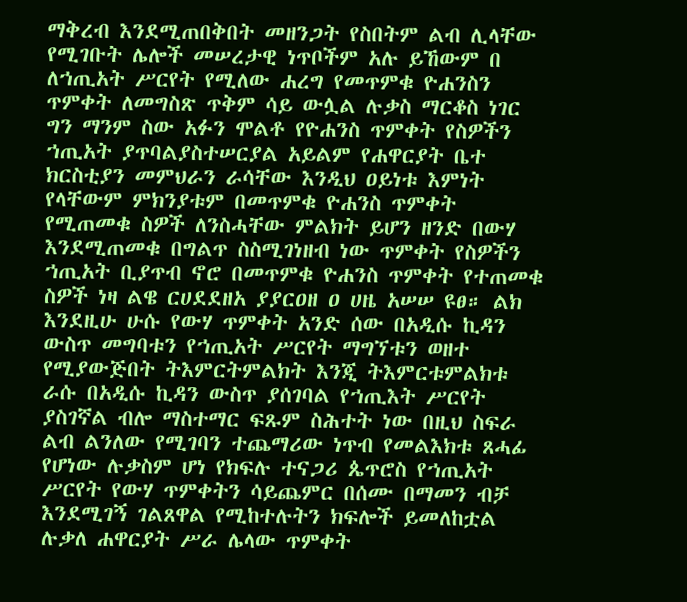ማቅረብ እንደሚጠበቅበት መዘንጋት የስበትም ልብ ሊላቸው የሚገቡት ሌሎች መሠረታዊ ነጥቦችም አሉ ይኸውም በ ለኀጢአት ሥርየት የሚለው ሐረግ የመጥምቁ ዮሐንስን ጥምቀት ለመግስጽ ጥቅም ሳይ ውሏል ሉቃስ ማርቆስ ነገር ግን ማንም ስው አፉን ሞልቶ የዮሐንስ ጥምቀት የስዎችን ኀጢአት ያጥባልያስተሠርያል አይልም የሐዋርያት ቤተ ክርስቲያን መምህራን ራሳቸው እንዲህ ዐይነቱ እምነት የላቸውም ምክንያቱም በመጥምቁ ዮሐንስ ጥምቀት የሚጠመቁ ስዎች ለንስሓቸው ምልክት ይሆን ዘንድ በውሃ እንደሚጠመቁ በግልጥ ስስሚገነዘብ ነው ጥምቀት የስዎችን ኀጢአት ቢያጥብ ኖሮ በመጥምቁ ዮሐንስ ጥምቀት የተጠመቁ ስዎች ነዛ ልዌ ርሀደደዘአ ያያርዐዘ ዐ ሀዜ አሠሠ ዩፀ። ልክ እንደዚሁ ሁሱ የውሃ ጥምቀት አንድ ሰው በአዲሱ ኪዳን ውስጥ መግባቱን የኀጢአት ሥርየት ማግኘቱን ወዘተ የሚያውጅበት ትእምርትምልክት እንጂ ትእምርቱምልክቱ ራሱ በአዲሱ ኪዳን ውስጥ ያሰገባል የኀጢእት ሥርየት ያስገኛል ብሎ ማስተማር ፍጹም ስሕተት ነው በዚህ ስፍራ ልብ ልንለው የሚገባን ተጨማሪው ነጥብ የመልእክቱ ጸሓፊ የሆነው ሉቃስም ሆነ የክፍሉ ተናጋሪ ጴጥሮስ የኀጢአት ሥርየት የውሃ ጥምቀትን ሳይጨምር በሰሙ በማመን ብቻ እንደሚገኝ ገልጸዋል የሚከተሉትን ክፍሎች ይመለከቷል ሉቃለ ሐዋርያት ሥራ ሌላው ጥምቀት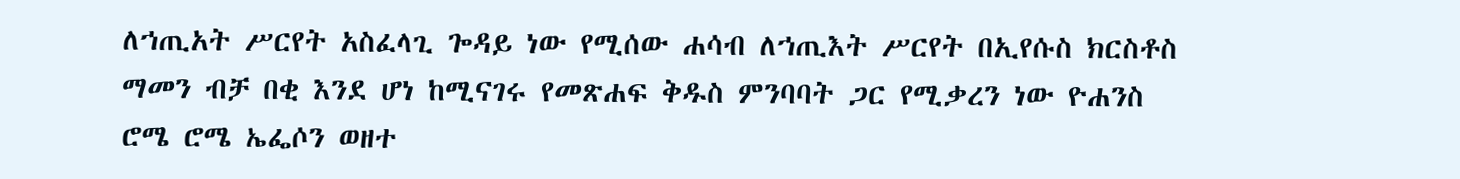ለኀጢአት ሥርየት አስፈላጊ ጐዳይ ነው የሚሰው ሐሳብ ለኀጢእት ሥርየት በኢየሱስ ክርስቶስ ማመን ብቻ በቂ እንደ ሆነ ከሚናገሩ የመጽሐፍ ቅዱስ ምንባባት ጋር የሚቃረን ነው ዮሐንስ ሮሜ ሮሜ ኤፌሶን ወዘተ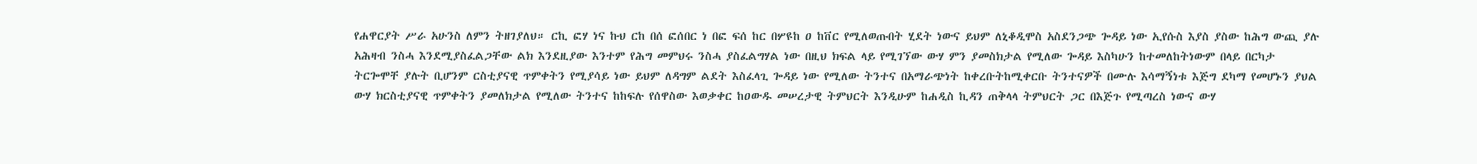የሐዋርያት ሥራ አሁንስ ለምን ትዘገያለህ። ርኪ ፎሃ ነና ኩህ ርከ በሰ ፎሰበር ነ በፎ ፍሰ ከር በሦዩከ ዐ ከቨር የሚለወጡበት ሂደት ነውና ይህም ለኒቆዲሞስ አስደንጋጭ ጐዳይ ነው ኢየሱስ እያስ ያስው ከሕግ ውጪ ያሉ አሕዛብ ንስሓ እንደሚያስፈልጋቸው ልክ እንደዚያው እንተም የሕግ መምህሩ ንስሓ ያስፈልግሃል ነው በዚህ ክፍል ላይ የሚገኘው ውሃ ምን ያመስክታል የሚለው ጐዳይ እስካሁን ከተመለከትነውም በላይ በርካታ ትርጐሞቸ ያሉት ቢሆንም ርስቲያናዊ ጥምቀትን የሚያሳይ ነው ይህም ለዳግም ልደት እስፈላጊ ጐዳይ ነው የሚለው ትንተና በአማራጭነት ከቀረቡትከሚቀርቡ ትንተናዎች በሙሉ እሳማኝነቱ እጅግ ደካማ የመሆኑን ያህል ውሃ ክርስቲያናዊ ጥምቀትን ያመለክታል የሚለው ትንተና ከከፍሉ የሰዋስው እወቃቀር ከዐውዱ መሠረታዊ ትምህርት እንዲሁም ከሐዲስ ኪዳን ጠቅላላ ትምህርት ጋር በእጅጉ የሚጣረስ ነውና ውሃ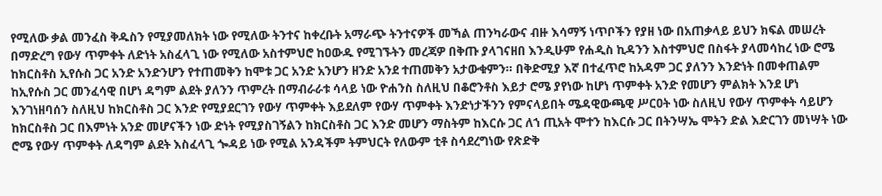የሚለው ቃል መንፈስ ቅዱስን የሚያመለክት ነው የሚለው ትንተና ከቀረቡት አማራጭ ትንተናዎች መኻል ጠንካራውና ብዙ እሳማኝ ነጥቦችን የያዘ ነው በአጠቃላይ ይህን ክፍል መሠረት በማድረግ የውሃ ጥምቀት ለድነት አስፈላጊ ነው የሚለው አስተምህሮ ከዐውዱ የሚገኙትን መረጃዎ በቅጡ ያላገናዘበ እንዲሁም የሐዲስ ኪዳንን እስተምህሮ በስፋት ያላመሳከረ ነው ሮሜ ከክርስቶስ ኢየሱስ ጋር አንድ አንድንሆን የተጠመቅን ከሞቱ ጋር አንድ አንሆን ዘንድ አንደ ተጠመቅን አታውቁምን። በቅድሚያ እኛ በተፈጥሮ ከአዳም ጋር ያለንን እንድነት በመቀጠልም ከኢየሱስ ጋር መንፈሳዊ በሆነ ዳግም ልደት ያለንን ጥምረት በማብራራቱ ሳላይ ነው ዮሐንስ ስለዚህ በቆሮንቶስ እይታ ሮሜ ያየነው ከሆነ ጥምቀት አንድ የመሆን ምልክት እንደ ሆነ እንገነዘባሰን ስለዚህ ከክርስቶስ ጋር እንድ የሚያደርገን የውሃ ጥምቀት እይደለም የውሃ ጥምቀት እንድነታችንን የምናላይበት ሜዳዊውጫዊ ሥርዐት ነው ስለዚህ የውሃ ጥምቀት ሳይሆን ከክርስቶስ ጋር በእምነት አንድ መሆናችን ነው ድነት የሚያስገኝልን ከክርስቶስ ጋር እንድ መሆን ማስትም ከእርሱ ጋር ለኀ ጢአት ሞተን ከእርሱ ጋር በትንሣኤ ሞትን ድል እድርገን መነሣት ነው ሮሜ የውሃ ጥምቀት ለዳግም ልደት እስፈላጊ ጐዳይ ነው የሚል አንዳችም ትምህርት የለውም ቲቶ ስሳደረግነው የጽድቅ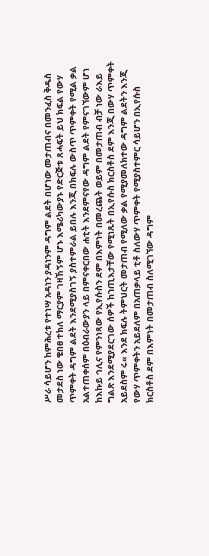ሥራ ሳይሆን ከምሕረቱ የተነሣ አዳነን ያዳነንም ዳግም ልደት በሆነው መታጠብና በመንፈስ ቅዱስ መታደስ ነው ቄበፀ ተክለ ማርያም ገዛኸኝም ሆኑ እሜሪካውያኑ የድርጅቱ ጸሓፍት ይህ ክፍል የውሃ ጥምቀት ዳግም ልደት እንደሚያስገኝ ያስተምራል ይበሉ እንጂ በክፍሉ ውስጥ ጥምቀት የሚል ቃል አልተጠቀሰም በዕብራውያን ላይ በምናቀርበው ሐቲት እንደምናየው ዳግም ልደት የምናገኘውም ሆነ ከእኩይ ኅሊና የምንነጻው የኢየሱስን ደም በእምነት በመረጨት ወይም በመታጠብ ብቻ ነው ራእይ ግልጽ እንደሚያደርገው ሰዎች ከኀጢእታቸው የሚነጹት በኢየሱስ ክርስቶስ ደም እንጂ በውሃ ጥምቀት አይደስም ሩ« እንደ ክፍሉ ትምህርት መታጠብ የሚለው ቃል የሚያመለክተው ዳግም ልደትን እንጂ የውሃ ጥምቀትን አይደለም በአጠቃላይ ቲቶ ስለውሃ ጥምቀት የሚያስተምር ሳይሆን በኢየሱስ ክርስቶስ ደም በእምነት በመታጠብ ስለሚገኘው ዳግም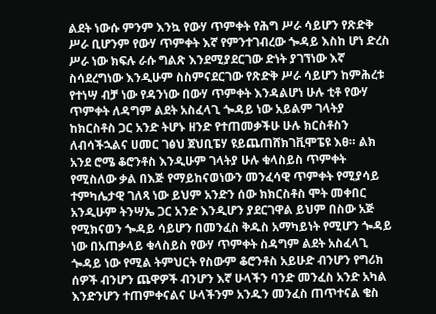ልደት ነውሱ ምንም እንኳ የውሃ ጥምቀት የሕግ ሥራ ሳይሆን የጽድቅ ሥራ ቢሆንም የውሃ ጥምቀት እኛ የምንተገብረው ጐዳይ እስከ ሆነ ድረስ ሥራ ነው ክፍሉ ራሱ ግልጽ እንደሚያደርገው ድነት ያገኘነው እኛ ስሳደረግነው እንዲሁም ስስምናደርገው የጽድቅ ሥራ ሳይሆን ከምሕረቱ የተነሣ ብቻ ነው የዳንነው በውሃ ጥምቀት እንዳልሆነ ሁሉ ቲቶ የውሃ ጥምቀት ለዳግም ልደት አስፈላጊ ጐዳይ ነው አይልም ገላትያ ከክርስቶስ ጋር አንድ ትሆኑ ዘንድ የተጠመቃችሁ ሁሉ ክርስቶስን ለብሳችኋልና ሀመር ገፅህ ጀህቢፔሃ ዩይጨጠሸክገቪሞፔዩ እፀ። ልክ አንደ ሮሜ ቆሮንቶስ እንዲሁም ገላትያ ሁሉ ቁላስይስ ጥምቀት የሚስለው ቃል በእጅ የማይከናወነውን መንፈሳዊ ጥምቀት የሚያሳይ ተምካሌታዊ ገለጻ ነው ይህም አንድን ሰው ክክርስቶስ ሞት መቀበር አንዲሁም ትንሣኤ ጋር አንድ እንዲሆን ያደርገዋል ይህም በስው አጅ የሚክናወን ጐዳይ ሳይሆን በመንፈስ ቅዱስ አማካይነት የሚሆን ጐዳይ ነው በአጠቃላይ ቁላስይስ የውሃ ጥምቀት ስዳግም ልደት አስፈላጊ ጐዳይ ነው የሚል ትምህርት የስውም ቆሮንቶስ አይሁድ ብንሆን የግሪክ ሰዎች ብንሆን ጨዋዎች ብንሆን እኛ ሁላችን ባንድ መንፈስ አንድ አካል እንድንሆን ተጠምቀናልና ሁላችንም አንዱን መንፈስ ጠጥተናል ቄስ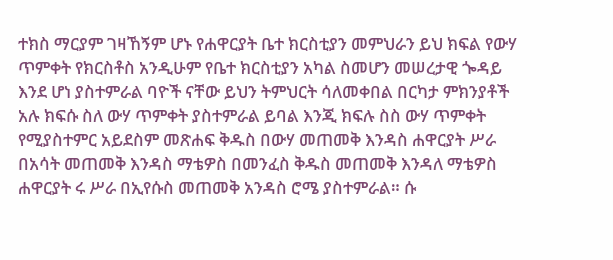ተክስ ማርያም ገዛኸኝም ሆኑ የሐዋርያት ቤተ ክርስቲያን መምህራን ይህ ክፍል የውሃ ጥምቀት የክርስቶስ አንዲሁም የቤተ ክርስቲያን አካል ስመሆን መሠረታዊ ጐዳይ እንደ ሆነ ያስተምራል ባዮች ናቸው ይህን ትምህርት ሳለመቀበል በርካታ ምክንያቶች አሉ ክፍሱ ስለ ውሃ ጥምቀት ያስተምራል ይባል እንጂ ክፍሉ ስስ ውሃ ጥምቀት የሚያስተምር አይደስም መጽሐፍ ቅዱስ በውሃ መጠመቅ እንዳስ ሐዋርያት ሥራ በአሳት መጠመቅ እንዳስ ማቴዎስ በመንፈስ ቅዱስ መጠመቅ እንዳለ ማቴዎስ ሐዋርያት ሩ ሥራ በኢየሱስ መጠመቅ አንዳስ ሮሜ ያስተምራል። ሱ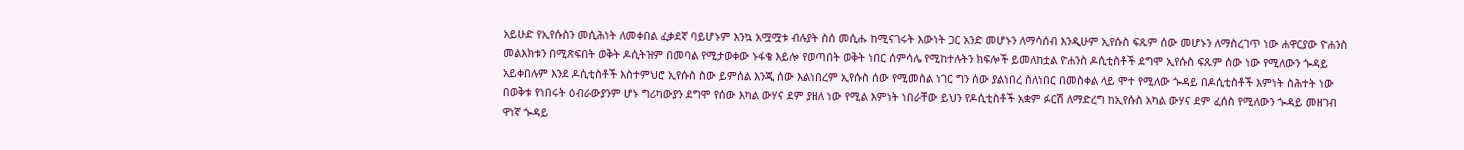አይሁድ የኢየሱስን መሲሕነት ለመቀበል ፈቃደኛ ባይሆኑም እንኳ አሟሟቱ ብሉያት ስሰ መሲሑ ከሚናገሩት እውነት ጋር አንድ መሆኑን ለማሳሰብ እንዲሁም ኢየሱስ ፍጹም ሰው መሆኑን ለማስረገጥ ነው ሐዋርያው ዮሐንስ መልእክቱን በሚጽፍበት ወቅት ዶሲትዝም በመባል የሚታወቀው ኑፋቄ እይሎ የወጣበት ወቅት ነበር ሰምሳሌ የሚከተሉትን ክፍሎች ይመለከቷል ዮሐንስ ዶሲቲስቶች ደግሞ ኢየሱስ ፍጹም ሰው ነው የሚለውን ጐዳይ አይቀበሉም እንደ ዶሲቲስቶች እስተምህሮ ኢየሱስ ስው ይምሰል እንጂ ሰው እልነበረም ኢየሱስ ሰው የሚመስል ነገር ግን ሰው ያልነበረ ስለነበር በመስቀል ላይ ሞተ የሚለው ጐዳይ በዶሲቲስቶች እምነት ስሕተት ነው በወቅቱ የነበሩት ዕብራውያንም ሆኑ ግሪካውያን ደግሞ የሰው እካል ውሃና ደም ያዘለ ነው የሚል እምነት ነበራቸው ይህን የዶሲቲስቶች አቋም ፉርሽ ለማድረግ ከኢየሱስ አካል ውሃና ደም ፈሰስ የሚለውን ጐዳይ መዘገብ ዋነኛ ጐዳይ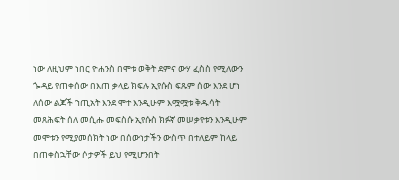ነው ለዚህም ነበር ዮሐንስ በሞቱ ወቅት ደምና ውሃ ፈስስ የሚለውን ጐዳይ የጠቀሰው በእጠ ቃላይ ክፍሉ ኢየሱስ ፍጹም ሰው እንደ ሆነ ለሰው ልጆች ኀጢአት እንደ ሞተ እንዲሁም እሟሟቱ ቅዱሳት መጸሕፍት ሰለ መሲሑ መፍስሱ ኢየሱስ ክፉኛ መሠቃየቱን እንዲሁም መሞቱን የሚያመሰክት ነው በሰውነታችን ውስጥ በተለይም ከላይ በጠቀስኋቸው ሶታዎች ይህ የሚሆንበት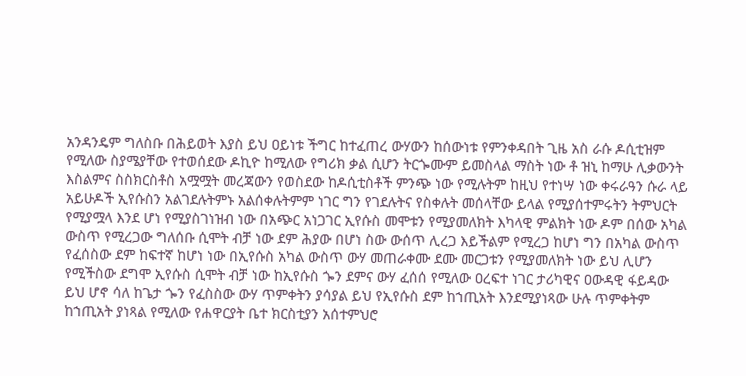አንዳንዴም ግለስቡ በሕይወት እያስ ይህ ዐይነቱ ችግር ከተፈጠረ ውሃውን ከሰውነቱ የምንቀዳበት ጊዜ አስ ራሱ ዶሲቲዝም የሚለው ስያሜያቸው የተወሰደው ዶኪዮ ከሚለው የግሪክ ቃል ሲሆን ትርጐሙም ይመስላል ማስት ነው ቶ ዝኒ ከማሁ ሊቃውንት እስልምና ስስክርስቶስ አሟሟት መረጃውን የወስደው ከዶሲቲስቶች ምንጭ ነው የሚሉትም ከዚህ የተነሣ ነው ቀሩራዓን ሱራ ላይ አይሁዶች ኢየሱስን አልገደሉትምኑ አልሰቀሉትምም ነገር ግን የገደሉትና የስቀሉት መሰላቸው ይላል የሚያሰተምሩትን ትምህርት የሚያሟላ እንደ ሆነ የሚያስገነዝብ ነው በአጭር አነጋገር ኢየሱስ መሞቱን የሚያመለክት እካላዊ ምልክት ነው ዶም በሰው አካል ውስጥ የሚረጋው ግለሰቡ ሲሞት ብቻ ነው ደም ሕያው በሆነ ስው ውሰጥ ሊረጋ እይችልም የሚረጋ ከሆነ ግን በአካል ውስጥ የፈሰስው ደም ከፍተኛ ከሆነ ነው በኢየሱስ አካል ውስጥ ውሃ መጠራቀሙ ደሙ መርጋቱን የሚያመለክት ነው ይህ ሊሆን የሚችስው ደግሞ ኢየሱስ ሲሞት ብቻ ነው ከኢየሱስ ጐን ደምና ውሃ ፈሰሰ የሚለው ዐረፍተ ነገር ታሪካዊና ዐውዳዊ ፋይዳው ይህ ሆኖ ሳለ ከጌታ ጐን የፈስስው ውሃ ጥምቀትን ያሳያል ይህ የኢየሱስ ደም ከኀጢአት እንደሚያነጻው ሁሉ ጥምቀትም ከኀጢአት ያነጻል የሚለው የሐዋርያት ቤተ ክርስቲያን አሰተምህሮ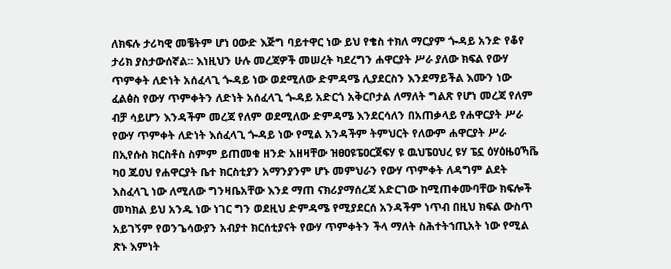ለክፍሉ ታሪካዊ መቼትም ሆነ ዐውድ እጅግ ባይተዋር ነው ይህ የቄስ ተክለ ማርያም ጐዳይ አንድ የቆየ ታሪክ ያስታውሰኛል። እነዚህን ሁሉ መረጃዎች መሠረት ካደረግን ሐዋርያት ሥራ ያለው ክፍል የውሃ ጥምቀት ለድነት አሰፈላጊ ጐዳይ ነው ወደሚለው ድምዳሜ ሊያደርስን እንደማይችል እሙን ነው ፈልፅስ የውሃ ጥምቀትን ለድነት አሰፈላጊ ጐዳይ አድርጎ አቅርቦታል ለማለት ግልጽ የሆነ መረጃ የለም ብቻ ሳይሆን እንዳችም መረጃ የለም ወደሚለው ድምዳሜ እንደርሳለን በአጠቃላይ የሐዋርያት ሥራ የውሃ ጥምቀት ለድነት እሰፈላጊ ጐዳይ ነው የሚል አንዳችም ትምህርት የለውም ሐዋርያት ሥራ በኢየሱስ ክርስቶስ ስምም ይጠመቁ ዘንድ አዘዛቸው ዝፀዐዩፔዐርጀፍሃ ዩ ዉህፔዐህረ ዩሃ ፔኗ ዕሃዕዜዐኻቬ ካዐ ጁዐህ የሐዋርያት ቤተ ክርስቲያን አማንያንም ሆኑ መምህራን የውሃ ጥምቀት ለዳግም ልደት እስፈላጊ ነው ለሚለው ግንዛቤአቸው እንደ ማጠ ናክሪያማሰረጃ አድርገው ከሚጠቀሙባቸው ክፍሎች መካክል ይህ አንዱ ነው ነገር ግን ወደዚህ ድምዳሜ የሚያደርሰ አንዳችም ነጥብ በዚህ ክፍል ውስጥ አይገኝም የወንጌሳውያን አብያተ ክርሰቲያናት የውሃ ጥምቀትን ችላ ማለት ስሕተትኀጢአት ነው የሚል ጽኑ እምነት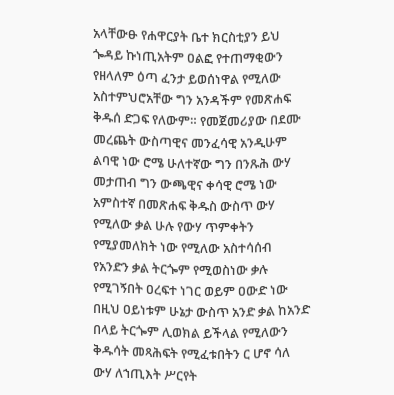አላቸውፁ የሐዋርያት ቤተ ክርስቲያን ይህ ጐዳይ ኩነጢአትም ዐልፎ የተጠማቂውን የዘላለም ዕጣ ፈንታ ይወሰነዋል የሚለው አስተምህሮአቸው ግን አንዳችም የመጽሐፍ ቅዱሰ ድጋፍ የለውም። የመጀመሪያው በደሙ መረጨት ውስጣዊና መንፈሳዊ አንዲሁም ልባዊ ነው ሮሜ ሁለተኛው ግን በንጹሕ ውሃ መታጠብ ግን ውጫዊና ቀሳዊ ሮሜ ነው አምስተኛ በመጽሐፍ ቅዱስ ውስጥ ውሃ የሚለው ቃል ሁሉ የውሃ ጥምቀትን የሚያመለክት ነው የሚለው አስተሳሰብ የአንድን ቃል ትርጐም የሚወስነው ቃሉ የሚገኝበት ዐረፍተ ነገር ወይም ዐውድ ነው በዚህ ዐይነቱም ሁኔታ ውስጥ አንድ ቃል ከአንድ በላይ ትርጐም ሊወክል ይችላል የሚለውን ቅዱሳት መጻሕፍት የሚፈቱበትን ር ሆኖ ሳለ ውሃ ለኀጢእት ሥርየት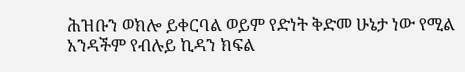ሕዝቡን ወክሎ ይቀርባል ወይም የድነት ቅድመ ሁኔታ ነው የሚል አንዳችም የብሉይ ኪዳን ክፍል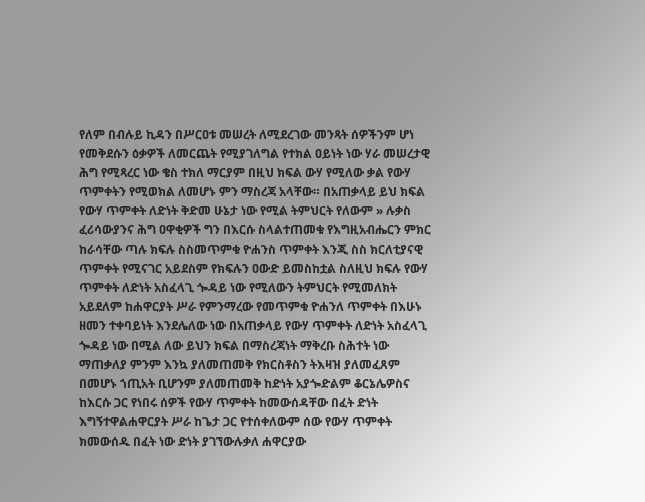የለም በብሉይ ኪዳን በሥርዐቱ መሠረት ለሚደረገው መንጻት ሰዎችንም ሆነ የመቅደሱን ዕቃዎች ለመርጨት የሚያገለግል የተክል ዐይነት ነው ሃራ መሠረታዊ ሕግ የሚጻረር ነው ቄስ ተክለ ማርያም በዚህ ክፍል ውሃ የሚለው ቃል የውሃ ጥምቀትን የሚወክል ለመሆኑ ምን ማስረጃ አላቸው። በአጠቃላይ ይህ ክፍል የውሃ ጥምቀት ለድነት ቅድመ ሁኔታ ነው የሚል ትምህርት የለውም » ሉቃስ ፈሪሳውያንና ሕግ ዐዋቂዎች ግን በእርሱ ስላልተጠመቁ የእግዚአብሔርን ምክር ከራሳቸው ጣሉ ክፍሉ ስስመጥምቁ ዮሐንስ ጥምቀት እንጂ ስስ ክርለቲያናዊ ጥምቀት የሚናገር አይደስም የክፍሉን ዐውድ ይመስከቷል ስለዚህ ክፍሉ የውሃ ጥምቀት ለድነት አስፈላጊ ጐዳይ ነው የሚለውን ትምህርት የሚመለክት አይደለም ከሐዋርያት ሥራ የምንማረው የመጥምቁ ዮሐንለ ጥምቀት በእሁኑ ዘመን ተቀባይነት እንደሌለው ነው በአጠቃላይ የውሃ ጥምቀት ለድነት አስፈላጊ ጐዳይ ነው በሚል ለው ይህን ክፍል በማስረጃነት ማቅረቡ ስሕተት ነው ማጠቃለያ ምንም እንኳ ያለመጠመቅ የክርስቶስን ትእዛዝ ያለመፈጸም በመሆኑ ኀጢአት ቢሆንም ያለመጠመቅ ከድነት አያጐድልም ቆርኔሌዎስና ከእርሱ ጋር የነበሩ ሰዎች የውሃ ጥምቀት ከመውሰዳቸው በፈት ድነት እግኝተዋልሐዋርያት ሥራ ከጌታ ጋር የተሰቀለውም ሰው የውሃ ጥምቀት ክመውሰዱ በፈት ነው ድነት ያገኘውሉቃለ ሐዋርያው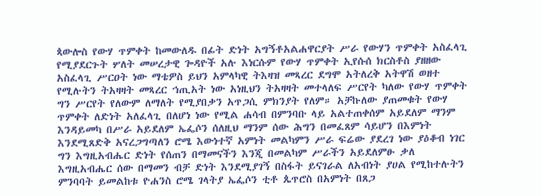ጳውሎስ የውሃ ጥምቀት ከመውለዱ በፊት ድነት አግኝቶአልሐዋርያት ሥራ የውሃን ጥምቀት አስፈላጊ የሚያደርጉት ሦለት መሠረታዊ ጐዳዮች አሉ እነርሱም የውሃ ጥምቀት ኢየሱሰ ክርስቶስ ያዘዘው አስፈላጊ ሥርዐት ነው ማቴዎስ ይህን አምላካዊ ትእዛዝ መጻረር ደግሞ አትለረቅ አትዋሽ ወዘተ የሚሉትን ትአዛዛት መጻረር ኀጢአት ነው አነዚህን ትአዛዛት መተላለፍ ሥርየት ካለው የውሃ ጥምቀት ግን ሥርየት የለውም ለማለት የሚያበቃን አጥጋሲ ምክንያት የለም። አቻኩለው ያጠመቁት የውሃ ጥምቀት ለድነት አለፈላጊ በለሆነ ነው የሚል ሐሳብ በምንባቡ ላይ አልተጠቀሰም አይደለም ማንም እንዳይመካ በሥራ አይደለም ኤፌሶን ሰለዚህ ማንም ሰው ሕግን በመፈጸም ሳይሆን በእምነት እንደሚጸድቅ አናረጋግጣለን ሮሜ እውነተኛ አምነት መልካምን ሥራ ፍሬው ያደረገ ነው ያዕቆብ ነገር ግን እግዚአብሔር ድነት የሰጠን በማመናችን እንጂ በመልካም ሥራችን አይደለምፁ ቃለ እግዚአብሔር ሰው በማመን ብቻ ድነት እንደሚያገኝ በስፋት ይናገራል ለአብነት ያሀል የሚከተሉትን ምንባባት ይመልከቱ ዮሐንስ ሮሜ ገላትያ ኤፌሶን ቲቶ ጴጥሮስ በአምነት በጸጋ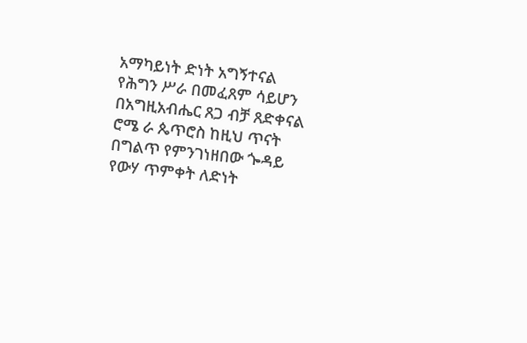አማካይነት ድነት አግኝተናል የሕግን ሥራ በመፈጸም ሳይሆን በአግዚአብሔር ጸጋ ብቻ ጸድቀናል ሮሜ ራ ጴጥሮስ ከዚህ ጥናት በግልጥ የምንገነዘበው ጐዳይ የውሃ ጥምቀት ለድነት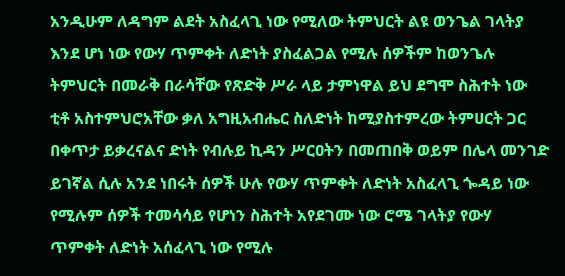አንዲሁም ለዳግም ልደት አስፈላጊ ነው የሚለው ትምህርት ልዩ ወንጌል ገላትያ እንደ ሆነ ነው የውሃ ጥምቀት ለድነት ያስፈልጋል የሚሉ ሰዎችም ከወንጌሉ ትምህርት በመራቅ በራሳቸው የጽድቅ ሥራ ላይ ታምነዋል ይህ ደግሞ ስሕተት ነው ቲቶ አስተምህሮአቸው ቃለ አግዚአብሔር ስለድነት ከሚያስተምረው ትምሀርት ጋር በቀጥታ ይቃረናልና ድነት የብሉይ ኪዳን ሥርዐትን በመጠበቅ ወይም በሌላ መንገድ ይገኛል ሲሉ አንደ ነበሩት ሰዎች ሁሉ የውሃ ጥምቀት ለድነት አስፈላጊ ጐዳይ ነው የሚሉም ሰዎች ተመሳሳይ የሆነን ስሕተት አየደገሙ ነው ሮሜ ገላትያ የውሃ ጥምቀት ለድነት አሰፈላጊ ነው የሚሉ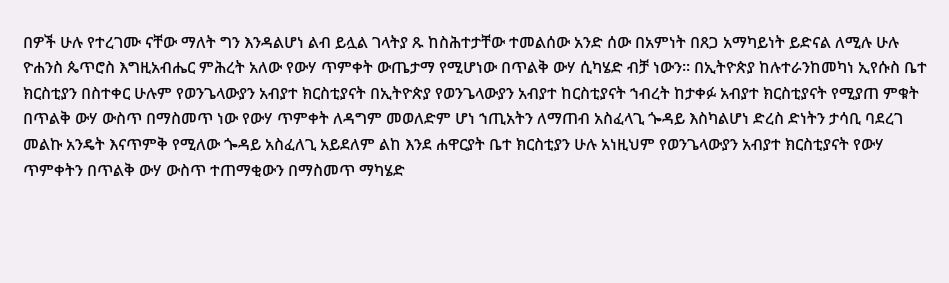በዎች ሁሉ የተረገሙ ናቸው ማለት ግን እንዳልሆነ ልብ ይሏል ገላትያ ጹ ከስሕተታቸው ተመልሰው አንድ ሰው በአምነት በጸጋ አማካይነት ይድናል ለሚሉ ሁሉ ዮሐንስ ጴጥሮስ እግዚአብሔር ምሕረት አለው የውሃ ጥምቀት ውጤታማ የሚሆነው በጥልቅ ውሃ ሲካሄድ ብቻ ነውን። በኢትዮጵያ ከሉተራንከመካነ ኢየሱስ ቤተ ክርስቲያን በስተቀር ሁሉም የወንጌላውያን አብያተ ክርስቲያናት በኢትዮጵያ የወንጌላውያን አብያተ ከርስቲያናት ኀብረት ከታቀፉ አብያተ ክርስቲያናት የሚያጠ ምቁት በጥልቅ ውሃ ውስጥ በማስመጥ ነው የውሃ ጥምቀት ለዳግም መወለድም ሆነ ኀጢአትን ለማጠብ አስፈላጊ ጐዳይ እስካልሆነ ድረስ ድነትን ታሳቢ ባደረገ መልኩ አንዴት እናጥምቅ የሚለው ጐዳይ አስፈለጊ አይደለም ልከ እንደ ሐዋርያት ቤተ ክርስቲያን ሁሉ አነዚህም የወንጌላውያን አብያተ ክርስቲያናት የውሃ ጥምቀትን በጥልቅ ውሃ ውስጥ ተጠማቂውን በማስመጥ ማካሄድ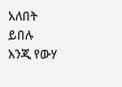አለበት ይበሉ እንጂ የውሃ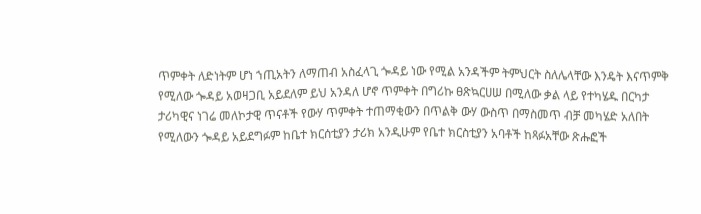ጥምቀት ለድነትም ሆነ ኀጢአትን ለማጠብ አስፈላጊ ጐዳይ ነው የሚል አንዳችም ትምህርት ስለሌላቸው እንዴት እናጥምቅ የሚለው ጐዳይ አወዛጋቢ አይደለም ይህ አንዳለ ሆኖ ጥምቀት በግሪኩ ፀጽኳርሀሠ በሚለው ቃል ላይ የተካሄዱ በርካታ ታሪካዊና ነገሬ መለኮታዊ ጥናቶች የውሃ ጥምቀት ተጠማቂውን በጥልቅ ውሃ ውስጥ በማስመጥ ብቻ መካሄድ አለበት የሚለውን ጐዳይ አይደግፉም ከቤተ ክርሰቲያን ታሪክ አንዲሁም የቤተ ክርስቲያን አባቶች ከጻፉአቸው ጽሑፎች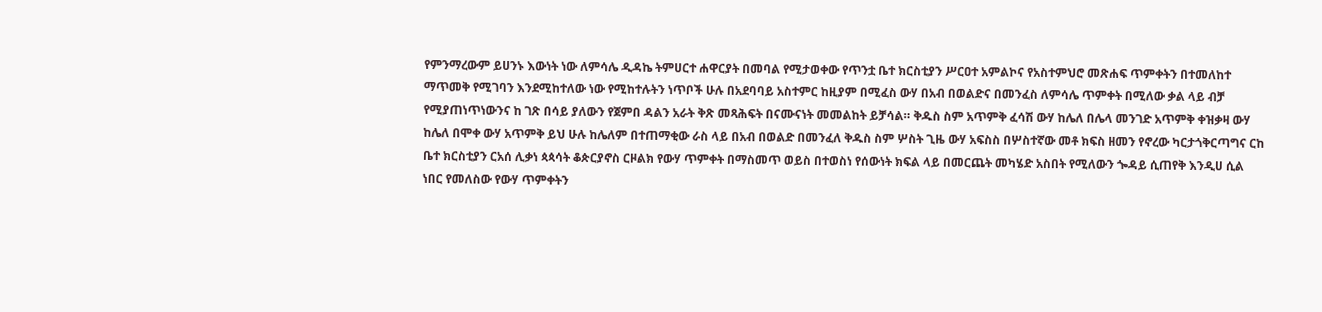የምንማረውም ይሀንኑ እውነት ነው ለምሳሌ ዲዳኬ ትምሀርተ ሐዋርያት በመባል የሚታወቀው የጥንቷ ቤተ ክርስቲያን ሥርዐተ አምልኮና የአስተምህሮ መጽሐፍ ጥምቀትን በተመለከተ ማጥመቅ የሚገባን እንደሚከተለው ነው የሚከተሉትን ነጥቦች ሁሉ በአደባባይ አስተምር ከዚያም በሚፈስ ውሃ በአብ በወልድና በመንፈስ ለምሳሌ ጥምቀት በሚለው ቃል ላይ ብቻ የሚያጠነጥነውንና ከ ገጽ በሳይ ያለውን የጀምበ ዳልን አራት ቅጽ መጻሕፍት በናሙናነት መመልከት ይቻሳል። ቅዱስ ስም አጥምቅ ፈሳሽ ውሃ ከሌለ በሌላ መንገድ አጥምቅ ቀዝቃዛ ውሃ ከሌለ በሞቀ ውሃ አጥምቅ ይህ ሁሉ ከሌለም በተጠማቂው ራስ ላይ በአብ በወልድ በመንፈለ ቅዱስ ስም ሦስት ጊዜ ውሃ አፍስስ በሦስተኛው መቶ ክፍስ ዘመን የኖረው ካርታጎቅርጣግና ርከ ቤተ ክርስቲያን ርአሰ ሊቃነ ጳጳሳት ቆጵርያኖስ ርዞልክ የውሃ ጥምቀት በማስመጥ ወይስ በተወስነ የሰውነት ክፍል ላይ በመርጨት መካሄድ አስበት የሚለውን ጐዳይ ሲጠየቅ እንዲሀ ሲል ነበር የመለስው የውሃ ጥምቀትን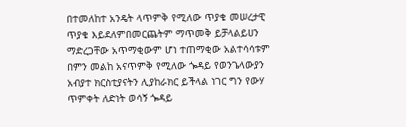በተመለከተ አንዴት ላጥምቅ የሚለው ጥያቄ መሠረታዊ ጥያቄ እይደለምበመርጨትም ማጥመቅ ይቻላልይሀን ማድረጋቸው አጥማቂውም ሆነ ተጠማቂው አልተሳሳቱም በምን መልከ አናጥምቅ የሚለው ጐዳይ የወንጌላውያን አብያተ ክርስቲያናትን ሊያከራክር ይችላል ነገር ግን የውሃ ጥምቀት ለድነት ወሳኝ ጐዳይ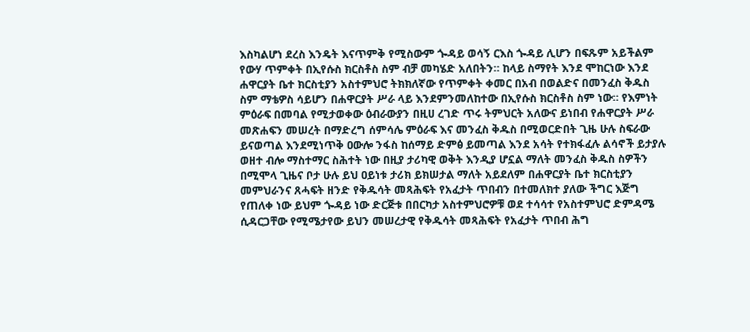እስካልሆነ ደረስ እንዴት እናጥምቅ የሚስውም ጐዳይ ወሳኝ ርእስ ጐዳይ ሊሆን በፍጹም አይችልም የውሃ ጥምቀት በኢየሱስ ክርስቶስ ስም ብቻ መካሄድ አለበትን። ከላይ ስማየት እንደ ሞከርነው እንደ ሐዋርያት ቤተ ክርስቲያን አስተምህሮ ትክክለኛው የጥምቀት ቀመር በአብ በወልድና በመንፈስ ቅዱስ ስም ማቴዎስ ሳይሆን በሐዋርያት ሥራ ላይ እንደምንመለከተው በኢየሱስ ክርስቶስ ስም ነው። የእምነት ምዕራፍ በመባል የሚታወቀው ዕብራውያን በዚሀ ረገድ ጥሩ ትምህርት አለውና ይነበብ የሐዋርያት ሥራ መጽሐፍን መሠረት በማድረግ ሰምሳሌ ምዕራፍ እና መንፈስ ቅዱስ በሚወርድበት ጊዜ ሁሉ ስፍራው ይናወጣል እንደሚነጥቅ ዐውሎ ንፋስ ከሰማይ ድምፅ ይመጣል እንደ አሳት የተክፋፈሉ ልሳኖች ይታያሉ ወዘተ ብሎ ማስተማር ስሕተት ነው በዚያ ታሪካዊ ወቅት እንዲያ ሆኗል ማለት መንፈስ ቅዱስ ስዎችን በሚሞላ ጊዜና ቦታ ሁሉ ይህ ዐይነቱ ታሪክ ይክሠታል ማለት አይደለም በሐዋርያት ቤተ ክርስቲያን መምህራንና ጸሓፍት ዘንድ የቅዱሳት መጻሕፍት የአፈታት ጥበብን በተመለክተ ያለው ችግር እጅግ የጠለቀ ነው ይህም ጐዳይ ነው ድርጅቱ በበርካታ አስተምህሮዎቹ ወደ ተሳሳተ የአስተምህሮ ድምዳሜ ሲዳርጋቸው የሚሜታየው ይህን መሠረታዊ የቅዱሳት መጻሕፍት የአፈታት ጥበብ ሕግ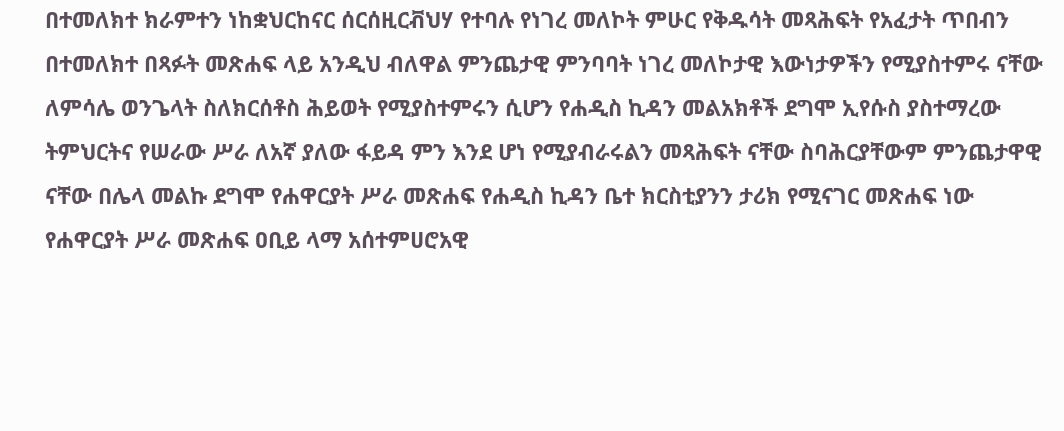በተመለክተ ክራምተን ነከቋህርከናር ሰርሰዚርቭህሃ የተባሉ የነገረ መለኮት ምሁር የቅዱሳት መጻሕፍት የአፈታት ጥበብን በተመለክተ በጻፉት መጽሐፍ ላይ አንዲህ ብለዋል ምንጨታዊ ምንባባት ነገረ መለኮታዊ እውነታዎችን የሚያስተምሩ ናቸው ለምሳሌ ወንጌላት ስለክርሰቶስ ሕይወት የሚያስተምሩን ሲሆን የሐዲስ ኪዳን መልአክቶች ደግሞ ኢየሱስ ያስተማረው ትምህርትና የሠራው ሥራ ለአኛ ያለው ፋይዳ ምን እንደ ሆነ የሚያብራሩልን መጻሕፍት ናቸው ስባሕርያቸውም ምንጨታዋዊ ናቸው በሌላ መልኩ ደግሞ የሐዋርያት ሥራ መጽሐፍ የሐዲስ ኪዳን ቤተ ክርስቲያንን ታሪክ የሚናገር መጽሐፍ ነው የሐዋርያት ሥራ መጽሐፍ ዐቢይ ላማ አሰተምሀሮአዊ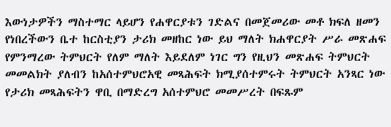እውነታዎችን ማስተማር ላይሆን የሐዋርያቱን ገድልና በመጀመሪው መቶ ክፍለ ዘመን የነበረችውን ቤተ ከርስቲያን ታሪክ መዘከር ነው ይህ ማለት ክሐዋርያት ሥራ መጽሐፍ የምንማረው ትምህርት የለም ማለት እይደለም ነገር ግን የዚህን መጽሐፍ ትምህርት መመልክት ያለብን ከአሰተምህሮአዊ መጻሕፍት ክሚያሰተምሩት ትምህርት አንጻር ነው የታሪክ መጻሕፍትን ዋቢ በማድረግ አሰተምህሮ መመሥረት በፍጹም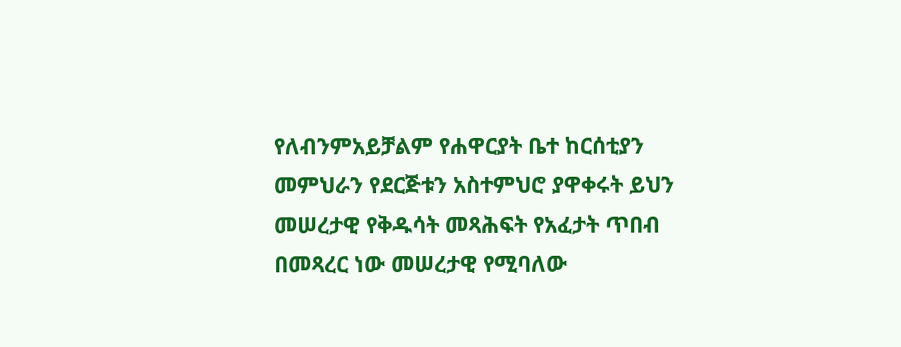የለብንምአይቻልም የሐዋርያት ቤተ ከርሰቲያን መምህራን የደርጅቱን አስተምህሮ ያዋቀሩት ይህን መሠረታዊ የቅዱሳት መጻሕፍት የአፈታት ጥበብ በመጻረር ነው መሠረታዊ የሚባለው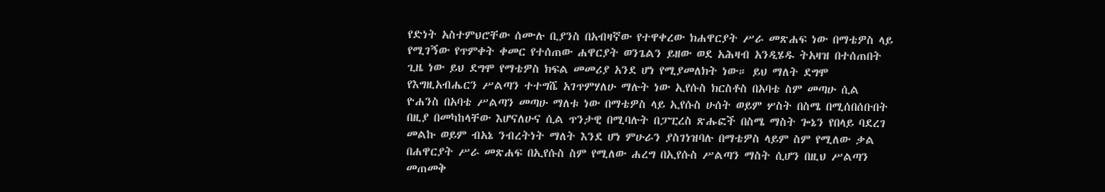የድነት አስተምህሮቸው ሰሙሉ ቢያንስ በአብዛኛው የተዋቀረው ክሐዋርያት ሥራ መጽሐፍ ነው በማቴዎስ ላይ የሚገኝው የጥምቀት ቀመር የተሰጠው ሐዋርያት ወንጌልን ይዘው ወደ አሕዛብ አንዲሄዱ ትአዛዝ በተሰጠበት ጊዜ ነው ይህ ደግሞ የማቴዎስ ክፍል መመሪያ አንደ ሆነ የሚያመለክት ነው። ይህ ማለት ደግሞ የእግዚአብሔርን ሥልጣን ተተግሼ አገጥምሃለሁ ማሉት ነው ኢየሱስ ክርስቶስ በአባቴ ስም መጣሁ ሲል ዮሐንስ በአባቴ ሥልጣን መጣሁ ማለቱ ነው በማቴዎስ ላይ ኢየሱስ ሁሰት ወይም ሦስት በስሜ በሚሰበሰቡበት በዚያ በመካከላቸው እሆናለሁና ሲል ጥንታዊ በሚባሉት በፓፒረስ ጽሑፎች በስሜ ማስት ጐኔን የበላይ ባደረገ መልኩ ወይም ብአኔ ንብረትነት ማለት እንደ ሆነ ምሁራን ያስገነዝባሉ በማቴዎስ ላይም ስም የሚለው ቃል በሐዋርያት ሥራ መጽሐፍ በኢየሱስ ስም የሚለው ሐረግ በኢየሱስ ሥልጣን ማስት ሲሆን በዚህ ሥልጣን መጠመቅ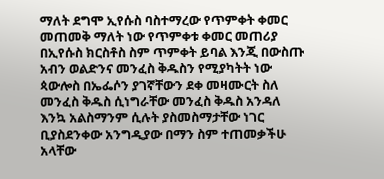ማለት ደግሞ ኢየሱስ ባስተማረው የጥምቀት ቀመር መጠመቅ ማለት ነው የጥምቀቱ ቀመር መጠሪያ በኢየሱስ ክርስቶስ ስም ጥምቀት ይባል እንጂ በውስጡ አብን ወልድንና መንፈስ ቅዱስን የሚያካትት ነው ጳውሎስ በኤፌሶን ያገኛቸውን ደቀ መዛሙርት ስለ መንፈስ ቅዱስ ሲነግራቸው መንፈስ ቅዱስ አንዳለ እንኳ አልስማንም ሲሉት ያስመስማታቸው ነገር ቢያስደንቀው አንግዲያው በማን ስም ተጠመቃችሁ አላቸው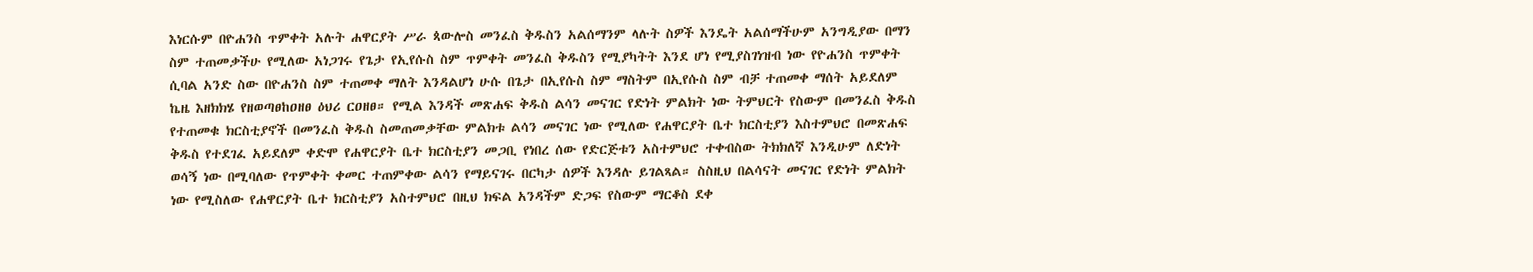እነርሱም በዮሐንስ ጥምቀት አሉት ሐዋርያት ሥራ ጳውሎስ መንፈስ ቅዱስን አልሰማንም ላሉት ስዎች እንዴት አልሰማችሁም አንግዲያው በማን ስም ተጠመቃችሁ የሚለው አነጋገሩ የጌታ የኢየሱስ ስም ጥምቀት መንፈስ ቅዱስን የሚያካትት እንደ ሆነ የሚያስገነዝብ ነው የዮሐንስ ጥምቀት ሲባል አንድ ስው በዮሐንስ ስም ተጠመቀ ማለት እንዳልሆነ ሁሱ በጌታ በኢየሱስ ስም ማስትም በኢየሱስ ስም ብቻ ተጠመቀ ማሰት አይደለም ኬዜ እዘክክሄ የዘወጣፀከዐዘፀ ዕህሪ ርዐዘፀ። የሚል እንዳች መጽሐፍ ቅዱስ ልሳን መናገር የድነት ምልክት ነው ትምህርት የስውም በመንፈስ ቅዱስ የተጠመቁ ክርስቲያኖች በመንፈስ ቅዱስ ስመጠመቃቸው ምልክቱ ልሳን መናገር ነው የሚለው የሐዋርያት ቤተ ክርስቲያን እስተምህሮ በመጽሐፍ ቅዱስ የተደገፈ አይደለም ቀድሞ የሐዋርያት ቤተ ክርስቲያን መጋቢ የነበረ ሰው የድርጅቱን አስተምህሮ ተቀብስው ትክክለኛ እንዲሁም ለድነት ወሳኝ ነው በሚባለው የጥምቀት ቀመር ተጠምቀው ልሳን የማይናገሩ በርካታ ሰዎች እንዳሉ ይገልጻል። ስስዚህ በልሳናት መናገር የድነት ምልክት ነው የሚስለው የሐዋርያት ቤተ ክርስቲያን አስተምህሮ በዚህ ክፍል አንዳችም ድጋፍ የስውም ማርቆስ ደቀ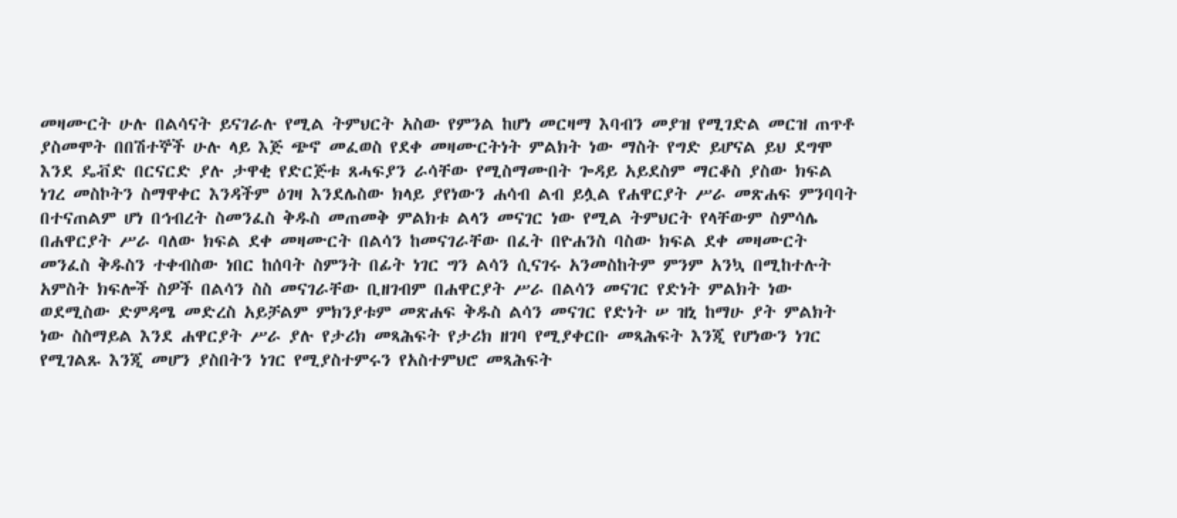መዛሙርት ሁሉ በልሳናት ይናገራሉ የሚል ትምህርት አስው የምንል ከሆነ መርዛማ እባብን መያዝ የሚገድል መርዝ ጠጥቶ ያስመሞት በበሽተኞች ሁሉ ላይ እጅ ጭኖ መፈወስ የደቀ መዛሙርትነት ምልክት ነው ማስት የግድ ይሆናል ይህ ደግሞ እንደ ዴቭድ በርናርድ ያሉ ታዋቂ የድርጅቱ ጸሓፍያን ራሳቸው የሚስማሙበት ጐዳይ አይደስም ማርቆስ ያስው ክፍል ነገረ መስኮትን ስማዋቀር እንዳችም ዕገዛ እንደሌስው ክላይ ያየነውን ሐሳብ ልብ ይሏል የሐዋርያት ሥራ መጽሐፍ ምንባባት በተናጠልም ሆነ በኅብረት ስመንፈስ ቅዱስ መጠመቅ ምልክቱ ልላን መናገር ነው የሚል ትምህርት የላቸውም ስምሳሌ በሐዋርያት ሥራ ባለው ክፍል ደቀ መዛሙርት በልሳን ከመናገራቸው በፈት በዮሐንስ ባስው ክፍል ደቀ መዛሙርት መንፈስ ቅዱስን ተቀብስው ነበር ከሰባት ስምንት በፊት ነገር ግን ልሳን ሲናገሩ አንመስከትም ምንም አንኳ በሚከተሉት አምስት ክፍሎች ስዎች በልሳን ስስ መናገራቸው ቢዘገብም በሐዋርያት ሥራ በልሳን መናገር የድነት ምልክት ነው ወደሚስው ድምዳሜ መድረስ አይቻልም ምክንያቱም መጽሐፍ ቅዱስ ልሳን መናገር የድነት ሠ ዝኒ ከማሁ ያት ምልክት ነው ስስማይል እንደ ሐዋርያት ሥራ ያሉ የታሪክ መጻሕፍት የታሪክ ዘገባ የሚያቀርቡ መጻሕፍት እንጂ የሆነውን ነገር የሚገልጹ እንጂ መሆን ያስበትን ነገር የሚያስተምሩን የአስተምህሮ መጻሕፍት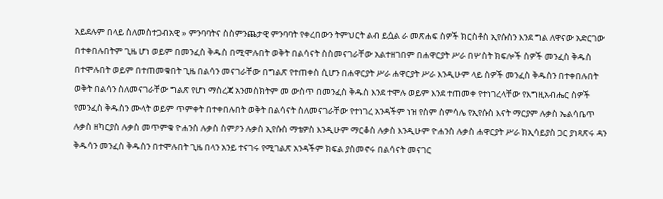አይደሉም በላይ ስለመስተጋብአዊ » ምንባባትና ስስምንጨታዊ ምንባባት የቀረበውን ትምህርት ልብ ይሷል ራ መጽሐፍ ስዎች ክርስቶስ ኢየሱስን እንደ ግል ለዋናው አድርገው በተቀበሉበትም ጊዜ ሆነ ወይም በመንፈስ ቅዱስ በሚሞሉበት ወቅት በልሳናት ስስመናገራቸው አልተዘገበም በሐዋርያት ሥራ በሦስት ክፍሎች ስዎች መንፈስ ቅዱስ በተሞሉበት ወይም በተጠመቁበት ጊዜ በልሳን መናገራቸው በግልጽ የተጠቀስ ሲሆን በሐዋርያት ሥራ ሐዋርያት ሥራ እንዲሁም ላይ ስዎች መንፈስ ቅዱስን በተቀበሉበት ወቅት በልሳን ስለመናገራቸው ግልጽ የሆነ ማስረጃ አንመስክትም መ ውስጥ በመንፈስ ቅዱስ እንደ ተሞሉ ወይም እንደ ተጠመቀ የተነገረላቸው የእግዚአብሔር ስዎች የመንፈስ ቅዱስን ሙላት ወይም ጥምቀት በተቀበሉበት ወቅት በልሳናት ስለመናገራቸው የተነገረ አንዳችም ነዝ የስም ስምሳሌ የኢየሱስ እናት ማርያም ሉቃስ ኤልሳቤጥ ሉቃስ ዘካርያስ ሉቃስ መጥምቁ ዮሐንስ ሉቃስ ስምዖን ሉቃስ ኢየሱስ ማቴዎስ እንዲሁም ማርቆስ ሉቃስ እንዲሁም ዮሐንስ ሉቃስ ሐዋርያት ሥራ ክኢሳይያስ ጋር ያነጻጽሩ ዳን ቅዱሳን መንፈስ ቅዱስን በተሞሉበት ጊዜ በላን አንይ ተናገሩ የሚገልጽ አንዳችም ክፍል ያስመኖሩ በልሳናት መናገር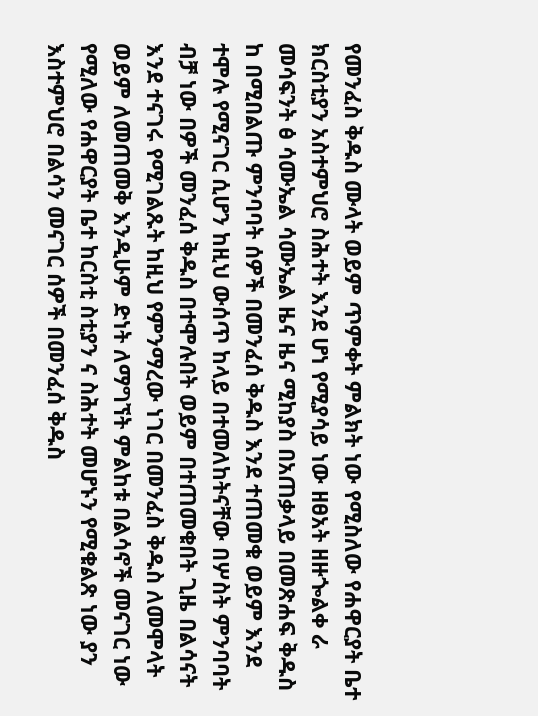የመንፈስ ቅዱስ ሙላት ወይም ጥምቀት ምልክት ነው የሚስለው የሐዋርያት ቤተ ክርስቲያን አስተምህሮ ስሕተት እንደ ሆነ የሚያሳይ ነው ዘፀአት ዘዙጐልቀ ራ መሳፍንት ፅ ሳሙኤል ሳሙኤል ዜና ዜና ሚከያስ በአጠቃላይ በመጽሐፍ ቅዱስ ከ በሚበልጡ ምንባባት ሰዎች በመንፈሰ ቅዱስ እንደ ተጠመቁ ወይም እንደ ተሞሉ የሚናገር ሲሆን ከዚህ ውሰጥ ከላይ በተመለከትናቸው በሦስት ምንባባት ብቻ ነው በዎች መንፈሰ ቅዱስ በተሞሉበት ወይም በተጠመቁበት ጊዜ በልሳናት እንደ ተናገሩ የሚገልጹት ከዚህ የምንማረው ነገር በመንፈስ ቅዱስ ለመሞላት ወይም ለመጠመቅ እንዲሁም ድነት ለማግኘት ምልከቱ በልሳኖች መናገር ነው የሚለው የሐዋርያት ቤተ ከርስቲ ስቲያን ና ስሕተት መሆኑን የሚቁልጽ ነው ያን እስተምህሮ በልሳን መናገር ሰዎች በመንፈሰ ቅዱስ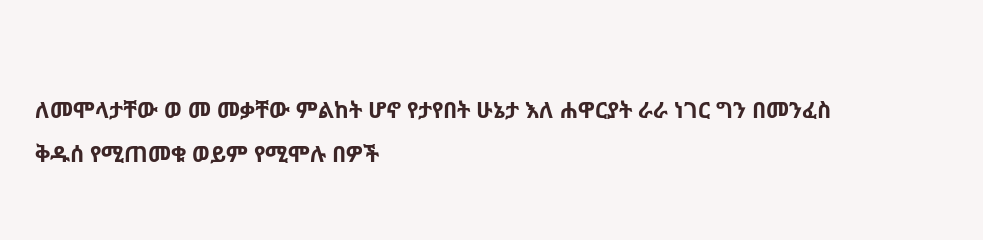ለመሞላታቸው ወ መ መቃቸው ምልከት ሆኖ የታየበት ሁኔታ እለ ሐዋርያት ራራ ነገር ግን በመንፈስ ቅዱሰ የሚጠመቁ ወይም የሚሞሉ በዎች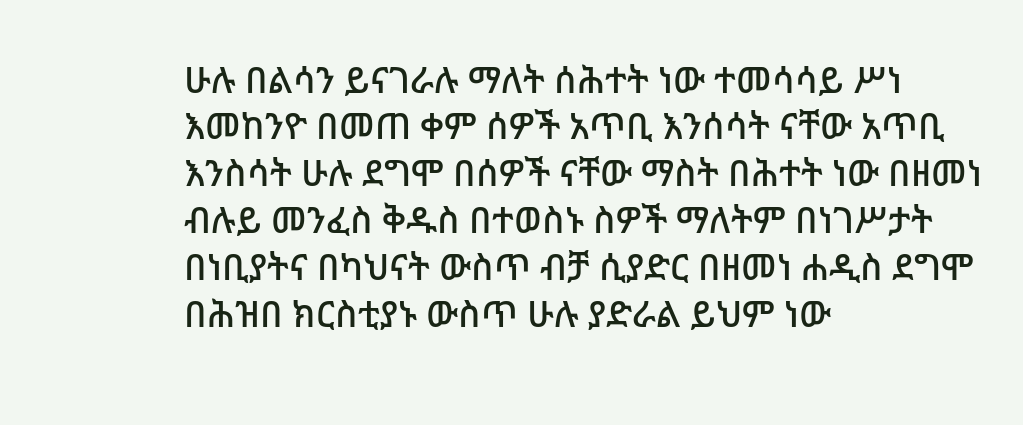ሁሉ በልሳን ይናገራሉ ማለት ሰሕተት ነው ተመሳሳይ ሥነ እመከንዮ በመጠ ቀም ሰዎች አጥቢ እንሰሳት ናቸው አጥቢ እንስሳት ሁሉ ደግሞ በሰዎች ናቸው ማስት በሕተት ነው በዘመነ ብሉይ መንፈስ ቅዱስ በተወስኑ ስዎች ማለትም በነገሥታት በነቢያትና በካህናት ውስጥ ብቻ ሲያድር በዘመነ ሐዲስ ደግሞ በሕዝበ ክርስቲያኑ ውስጥ ሁሉ ያድራል ይህም ነው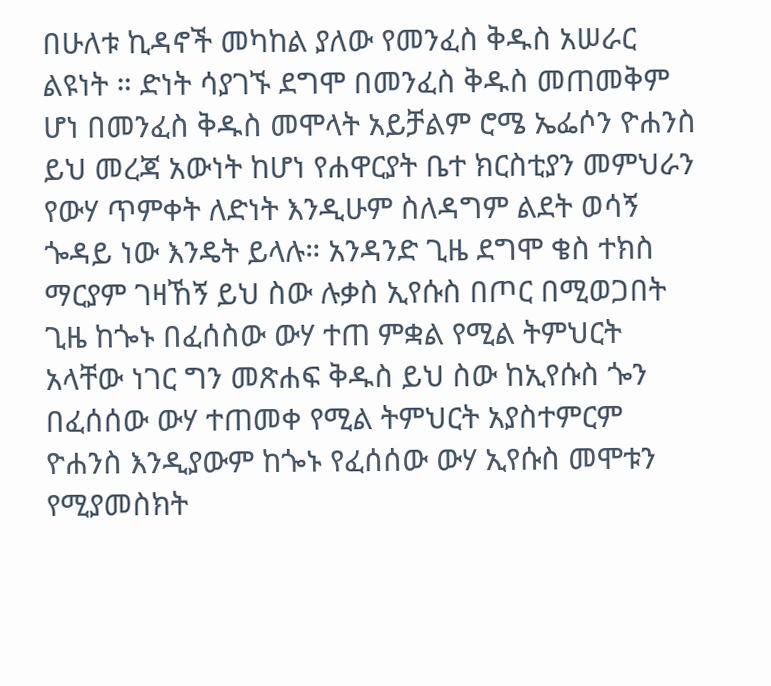በሁለቱ ኪዳኖች መካከል ያለው የመንፈስ ቅዱስ አሠራር ልዩነት ። ድነት ሳያገኙ ደግሞ በመንፈስ ቅዱስ መጠመቅም ሆነ በመንፈስ ቅዱስ መሞላት አይቻልም ሮሜ ኤፌሶን ዮሐንስ ይህ መረጃ አውነት ከሆነ የሐዋርያት ቤተ ክርስቲያን መምህራን የውሃ ጥምቀት ለድነት እንዲሁም ስለዳግም ልደት ወሳኝ ጐዳይ ነው እንዴት ይላሉ። አንዳንድ ጊዜ ደግሞ ቄስ ተክስ ማርያም ገዛኸኝ ይህ ስው ሉቃስ ኢየሱስ በጦር በሚወጋበት ጊዜ ከጐኑ በፈሰስው ውሃ ተጠ ምቋል የሚል ትምህርት አላቸው ነገር ግን መጽሐፍ ቅዱስ ይህ ስው ከኢየሱስ ጐን በፈሰሰው ውሃ ተጠመቀ የሚል ትምህርት አያስተምርም ዮሐንስ እንዲያውም ከጐኑ የፈሰሰው ውሃ ኢየሱስ መሞቱን የሚያመስክት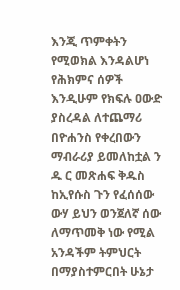እንጂ ጥምቀትን የሚወክል እንዳልሆነ የሕክምና ሰዎች እንዲሁም የክፍሉ ዐውድ ያስረዳል ለተጨማሪ በዮሐንስ የቀረበውን ማብራሪያ ይመለከቷል ን ዱ ር መጽሐፍ ቅዱስ ከኢየሱስ ጉን የፈሰሰው ውሃ ይህን ወንጀለኛ ሰው ለማጥመቅ ነው የሚል አንዳችም ትምህርት በማያስተምርበት ሁኔታ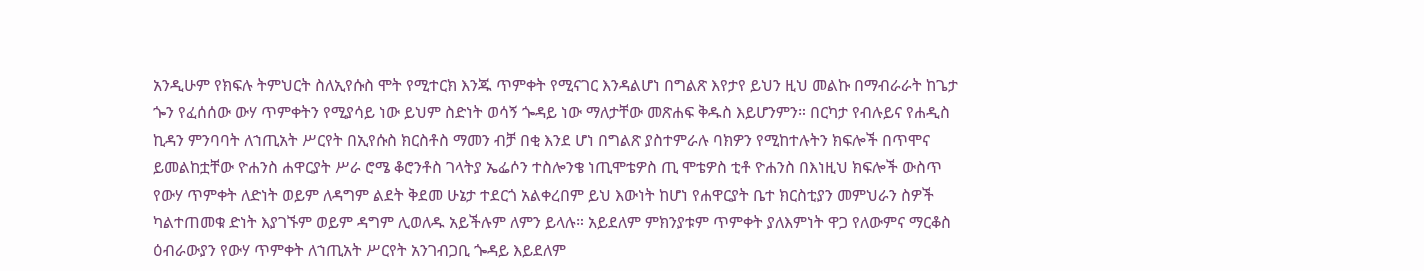አንዲሁም የክፍሉ ትምህርት ስለኢየሱስ ሞት የሚተርክ እንጁ ጥምቀት የሚናገር እንዳልሆነ በግልጽ እየታየ ይህን ዚህ መልኩ በማብራራት ከጌታ ጐን የፈሰሰው ውሃ ጥምቀትን የሚያሳይ ነው ይህም ስድነት ወሳኝ ጐዳይ ነው ማለታቸው መጽሐፍ ቅዱስ እይሆንምን። በርካታ የብሉይና የሐዲስ ኪዳን ምንባባት ለኀጢአት ሥርየት በኢየሱስ ክርስቶስ ማመን ብቻ በቂ እንደ ሆነ በግልጽ ያስተምራሉ ባክዎን የሚከተሉትን ክፍሎች በጥሞና ይመልከቷቸው ዮሐንስ ሐዋርያት ሥራ ሮሜ ቆሮንቶስ ገላትያ ኤፌሶን ተስሎንቄ ነጢሞቴዎስ ጢ ሞቴዎስ ቲቶ ዮሐንስ በእነዚህ ክፍሎች ውስጥ የውሃ ጥምቀት ለድነት ወይም ለዳግም ልደት ቅደመ ሁኔታ ተደርጎ አልቀረበም ይህ እውነት ከሆነ የሐዋርያት ቤተ ክርስቲያን መምህራን ስዎች ካልተጠመቁ ድነት እያገኙም ወይም ዳግም ሊወለዱ አይችሉም ለምን ይላሉ። አይደለም ምክንያቱም ጥምቀት ያለእምነት ዋጋ የለውምና ማርቆስ ዕብራውያን የውሃ ጥምቀት ለኀጢአት ሥርየት አንገብጋቢ ጐዳይ እይደለም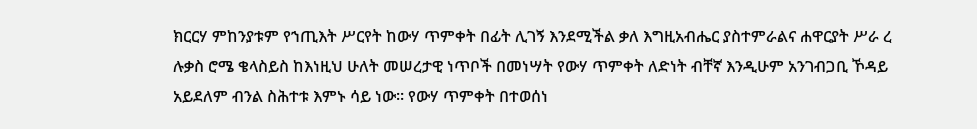ክርርሃ ምከንያቱም የኀጢእት ሥርየት ከውሃ ጥምቀት በፊት ሊገኝ እንደሚችል ቃለ እግዚአብሔር ያስተምራልና ሐዋርያት ሥራ ረ ሉቃስ ሮሜ ቄላስይስ ከእነዚህ ሁለት መሠረታዊ ነጥቦች በመነሣት የውሃ ጥምቀት ለድነት ብቸኛ እንዲሁም አንገብጋቢ ኾዳይ አይደለም ብንል ስሕተቱ እምኑ ሳይ ነው። የውሃ ጥምቀት በተወሰነ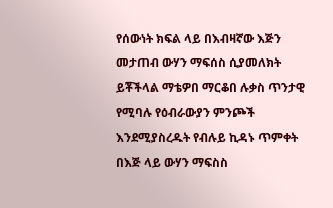የሰውነት ክፍል ላይ በእብዛኛው እጅን መታጠብ ውሃን ማፍሰስ ሲያመለክት ይቾችላል ማቴዎበ ማርቆበ ሉቃስ ጥንታዊ የሚባሉ የዕብራውያን ምንጮች እንደሚያስረዱት የብሉይ ኪዳኑ ጥምቀት በእጅ ላይ ውሃን ማፍስስ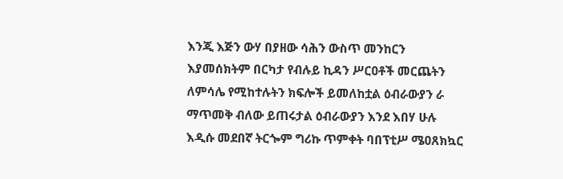እንጂ እጅን ውሃ በያዘው ሳሕን ውስጥ መንከርን እያመሰክትም በርካታ የብሉይ ኪዳን ሥርዐቶች መርጨትን ለምሳሌ የሚከተሉትን ክፍሎች ይመለከቷል ዕብራውያን ራ ማጥመቅ ብለው ይጠሩታል ዕብራውያን እንደ እበሃ ሁሉ እዲሱ መደበኛ ትርጐም ግሪኩ ጥምቀት ባበፕቲሥ ሜዐጸክኳር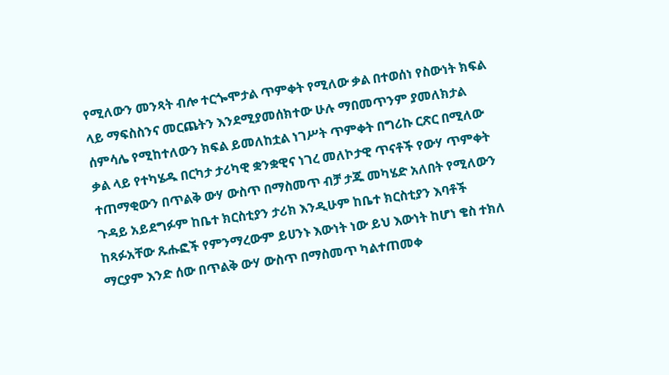የሚለውን መንጻት ብሎ ተርጐሞታል ጥምቀት የሚለው ቃል በተወሰነ የስውነት ክፍል ላይ ማፍስስንና መርጨትን እንደሚያመሰክተው ሁሉ ማበመጥንም ያመለክታል ሰምሳሌ የሚከተለውን ክፍል ይመለከቷል ነገሥት ጥምቀት በግሪኩ ርጽር በሚለው ቃል ላይ የተካሄዱ በርካታ ታሪካዊ ቋንቋዊና ነገረ መለኮታዊ ጥናቶች የውሃ ጥምቀት ተጠማቂውን በጥልቅ ውሃ ውስጥ በማስመጥ ብቻ ታጁ መካሄድ አለበት የሚለውን ጉዳይ አይደግፉም ከቤተ ክርስቲያን ታሪክ እንዲሁም ከቤተ ክርስቲያን እባቶች ከጻፉአቸው ጹሑፎች የምንማረውም ይሀንኑ እውነት ነው ይህ እውነት ከሆነ ቄስ ተክለ ማርያም እንድ ሰው በጥልቅ ውሃ ውስጥ በማስመጥ ካልተጠመቀ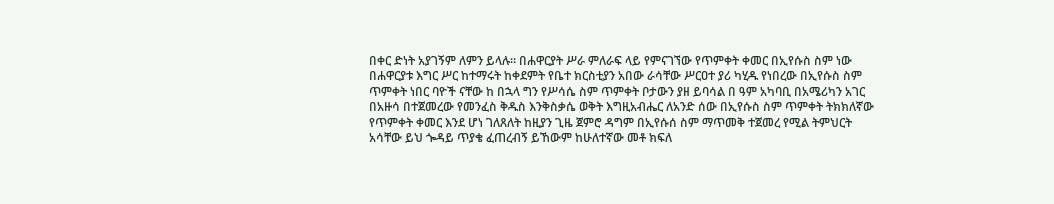በቀር ድነት አያገኝም ለምን ይላሉ። በሐዋርያት ሥራ ምለራፍ ላይ የምናገኘው የጥምቀት ቀመር በኢየሱስ ስም ነው በሐዋርያቱ እግር ሥር ከተማሩት ከቀደምት የቤተ ክርስቲያን አበው ራሳቸው ሥርዐተ ያሪ ካሂዱ የነበረው በኢየሱስ ስም ጥምቀት ነበር ባዮች ናቸው ከ በኋላ ግን የሥሳሴ ስም ጥምቀት ቦታውን ያዘ ይባሳል በ ዓም አካባቢ በአሜሪካን አገር በአዙሳ በተጀመረው የመንፈስ ቅዱስ እንቅስቃሴ ወቅት እግዚአብሔር ለአንድ ሰው በኢየሱስ ስም ጥምቀት ትክክለኛው የጥምቀት ቀመር እንደ ሆነ ገለጸለት ከዚያን ጊዜ ጀምሮ ዳግም በኢየሱሰ ስም ማጥመቅ ተጀመረ የሚል ትምህርት አሳቸው ይህ ጐዳይ ጥያቄ ፈጠረብኝ ይኸውም ከሁለተኛው መቶ ክፍለ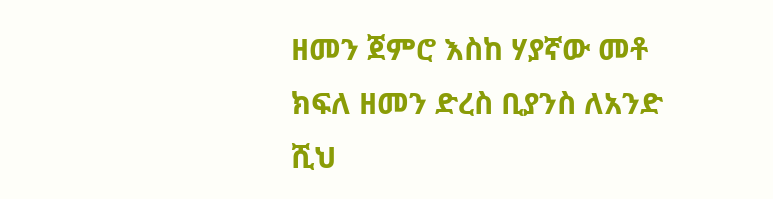ዘመን ጀምሮ እስከ ሃያኛው መቶ ክፍለ ዘመን ድረስ ቢያንስ ለአንድ ሺህ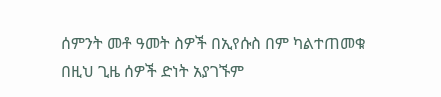ሰምንት መቶ ዓመት ስዎች በኢየሱስ በም ካልተጠመቁ በዚህ ጊዜ ሰዎች ድነት አያገኙም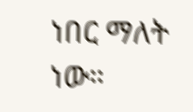ነበር ማለት ነው።